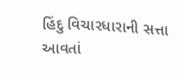હિંદુ વિચારધારાની સત્તા આવતાં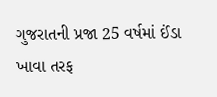ગુજરાતની પ્રજા 25 વર્ષમાં ઈંડા ખાવા તરફ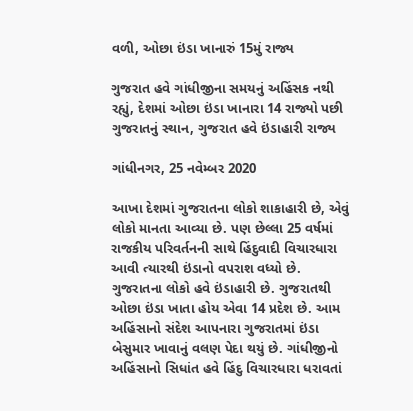વળી, ઓછા ઇંડા ખાનારું 15મું રાજ્ય

ગુજરાત હવે ગાંધીજીના સમયનું અહિંસક નથી રહ્યું, દેશમાં ઓછા ઇંડા ખાનારા 14 રાજ્યો પછી ગુજરાતનું સ્થાન, ગુજરાત હવે ઇંડાહારી રાજ્ય

ગાંધીનગર, 25 નવેમ્બર 2020

આખા દેશમાં ગુજરાતના લોકો શાકાહારી છે, એવું લોકો માનતા આવ્યા છે. પણ છેલ્લા 25 વર્ષમાં રાજકીય પરિવર્તનની સાથે હિંદુવાદી વિચારધારા આવી ત્યારથી ઇંડાનો વપરાશ વધ્યો છે. ગુજરાતના લોકો હવે ઇંડાહારી છે. ગુજરાતથી ઓછા ઇંડા ખાતા હોય એવા 14 પ્રદેશ છે. આમ અહિંસાનો સંદેશ આપનારા ગુજરાતમાં ઇંડા બેસુમાર ખાવાનું વલણ પેદા થયું છે. ગાંધીજીનો અહિંસાનો સિધાંત હવે હિંદુ વિચારધારા ધરાવતાં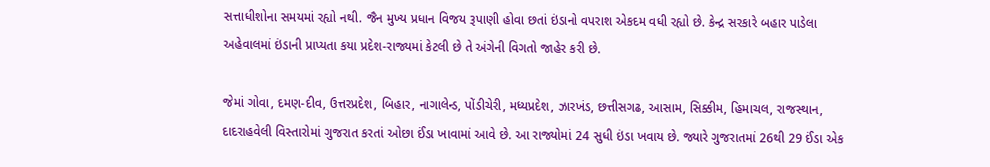સત્તાધીશોના સમયમાં રહ્યો નથી. જૈન મુખ્ય પ્રધાન વિજય રૂપાણી હોવા છતાં ઇંડાનો વપરાશ એકદમ વધી રહ્યો છે. કેન્દ્ર સરકારે બહાર પાડેલા અહેવાલમાં ઇંડાની પ્રાપ્યતા કયા પ્રદેશ-રાજ્યમાં કેટલી છે તે અંગેની વિગતો જાહેર કરી છે.

જેમાં ગોવા, દમણ-દીવ, ઉત્તરપ્રદેશ, બિહાર, નાગાલેન્ડ, પોંડીચેરી, મધ્યપ્રદેશ, ઝારખંડ, છત્તીસગઢ, આસામ, સિક્કીમ, હિમાચલ, રાજસ્થાન, દાદરાહવેલી વિસ્તારોમાં ગુજરાત કરતાં ઓછા ઈંડા ખાવામાં આવે છે. આ રાજ્યોમાં 24 સુધી ઇંડા ખવાય છે. જ્યારે ગુજરાતમાં 26થી 29 ઈંડા એક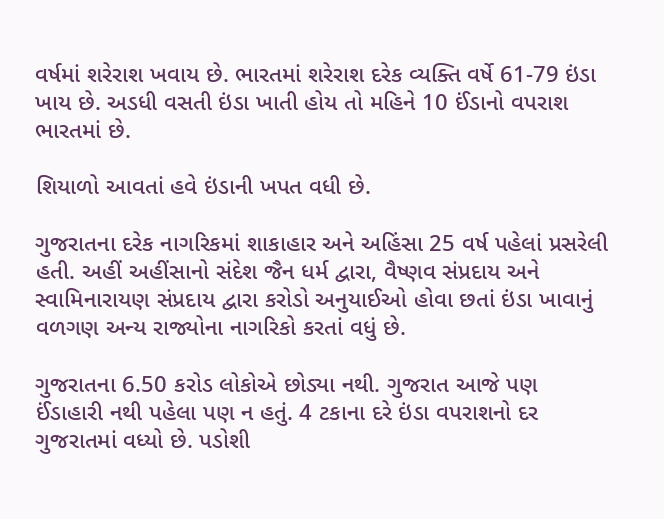વર્ષમાં શરેરાશ ખવાય છે. ભારતમાં શરેરાશ દરેક વ્યક્તિ વર્ષે 61-79 ઇંડા ખાય છે. અડધી વસતી ઇંડા ખાતી હોય તો મહિને 10 ઈંડાનો વપરાશ ભારતમાં છે.

શિયાળો આવતાં હવે ઇંડાની ખપત વધી છે.

ગુજરાતના દરેક નાગરિકમાં શાકાહાર અને અહિંસા 25 વર્ષ પહેલાં પ્રસરેલી હતી. અહીં અહીંસાનો સંદેશ જૈન ધર્મ દ્વારા, વૈષ્ણવ સંપ્રદાય અને સ્વામિનારાયણ સંપ્રદાય દ્વારા કરોડો અનુયાઈઓ હોવા છતાં ઇંડા ખાવાનું વળગણ અન્ય રાજ્યોના નાગરિકો કરતાં વધું છે.

ગુજરાતના 6.50 કરોડ લોકોએ છોડ્યા નથી. ગુજરાત આજે પણ ઈંડાહારી નથી પહેલા પણ ન હતું. 4 ટકાના દરે ઇંડા વપરાશનો દર ગુજરાતમાં વધ્યો છે. પડોશી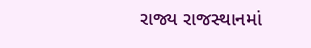રાજ્ય રાજસ્થાનમાં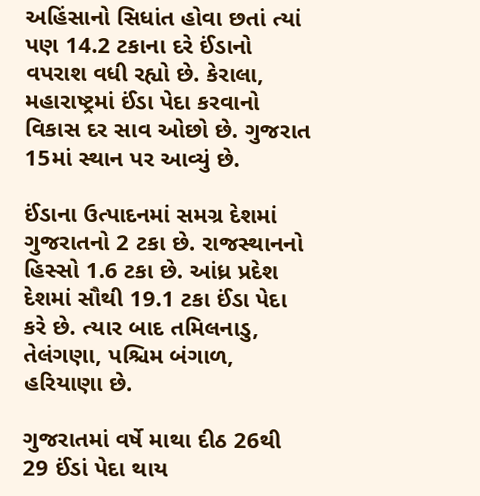અહિંસાનો સિધાંત હોવા છતાં ત્યાં પણ 14.2 ટકાના દરે ઈંડાનો વપરાશ વધી રહ્યો છે. કેરાલા, મહારાષ્ટ્રમાં ઈંડા પેદા કરવાનો વિકાસ દર સાવ ઓછો છે. ગુજરાત 15માં સ્થાન પર આવ્યું છે.

ઈંડાના ઉત્પાદનમાં સમગ્ર દેશમાં ગુજરાતનો 2 ટકા છે. રાજસ્થાનનો હિસ્સો 1.6 ટકા છે. આંધ્ર પ્રદેશ દેશમાં સૌથી 19.1 ટકા ઈંડા પેદા કરે છે. ત્યાર બાદ તમિલનાડુ, તેલંગણા, પશ્ચિમ બંગાળ, હરિયાણા છે.

ગુજરાતમાં વર્ષે માથા દીઠ 26થી 29 ઈંડાં પેદા થાય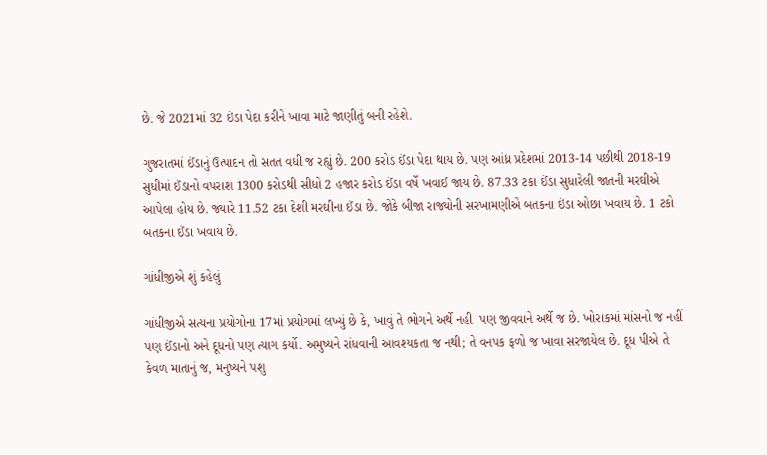છે. જે 2021માં 32 ઇંડા પેદા કરીને ખાવા માટે જાણીતું બની રહેશે.

ગુજરાતમાં ઈંડાનું ઉત્પાદન તો સતત વધી જ રહ્યું છે. 200 કરોડ ઈંડા પેદા થાય છે. પણ આંધ્ર પ્રદેશમાં 2013-14 પછીથી 2018-19 સુધીમાં ઈંડાનો વપરાશ 1300 કરોડથી સીધો 2 હજાર કરોડ ઈંડા વર્ષે ખવાઈ જાય છે. 87.33 ટકા ઈંડા સુધારેલી જાતની મરઘીએ આપેલા હોય છે. જ્યારે 11.52 ટકા દેશી મરઘીના ઈંડા છે. જોકે બીજા રાજ્યોની સરખામણીએ બતકના ઇંડા ઓછા ખવાય છે. 1 ટકો બતકના ઈંડા ખવાય છે.

ગાંધીજીએ શું કહેલું

ગાંધીજીએ સત્યના પ્રયોગોના 17માં પ્રયોગમાં લખ્યું છે કે, ખાવું તે ભોગને અર્થે નહી  પણ જીવવાને અર્થે જ છે. ખોરાકમાં માંસનો જ નહીં પણ ઈંડાનો અને દૂધનો પણ ત્યાગ કર્યો. અમુષ્યને રાંધવાની આવશ્યકતા જ નથી; તે વનપક ફળો જ ખાવા સરજાયેલ છે. દૂધ પીએ તે કેવળ માતાનું જ, મનુષ્યને પશુ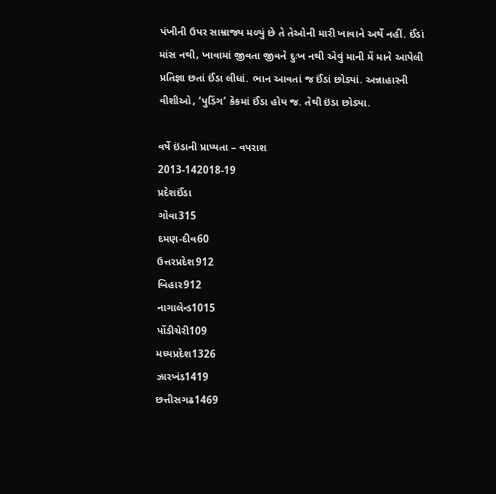પંખીની ઉપર સામ્રાજ્ય મળ્યું છે તે તેઓની મારી ખાવાને અર્થે નહીં. ઈંડાં માંસ નથી, ખાવામાં જીવતા જીવને દુઃખ નથી એવું માની મેં માને આપેલી પ્રતિજ્ઞા છતાં ઈંડા લીધાં. ભાન આવતાં જ ઈંડાં છોડ્યાં. અન્નાહારની વીશીઓ, ‘પુડિંગ’ કેકમાં ઈંડા હોય જ. તેથી ઇંડા છોડ્યા.

વર્ષે ઇંડાની પ્રાપ્યતા – વપરાશ
2013-142018-19
પ્રદેશઈંડા
ગોવા315
દમણ-દીવ60
ઉત્તરપ્રદેશ912
બિહાર912
નાગાલેન્ડ1015
પોંડીચેરી109
મધ્યપ્રદેશ1326
ઝારખંડ1419
છત્તીસગઢ1469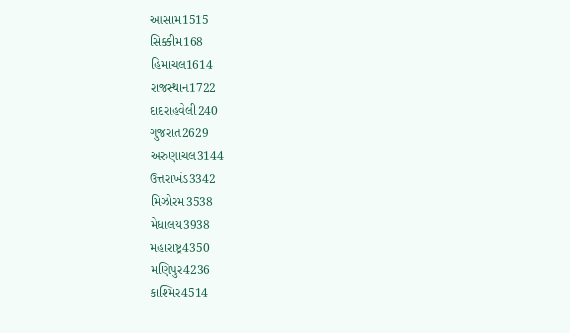આસામ1515
સિક્કીમ168
હિમાચલ1614
રાજસ્થાન1722
દાદરાહવેલી240
ગુજરાત2629
અરુણાચલ3144
ઉત્તરાખંડ3342
મિઝોરમ3538
મેધાલય3938
મહારાષ્ટ્ર4350
મણિપુર4236
કાશ્મિર4514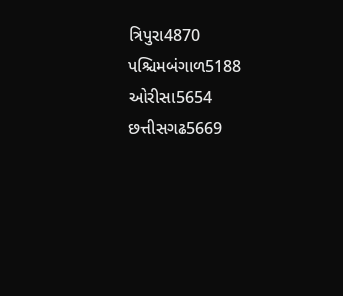ત્રિપુરા4870
પશ્ચિમબંગાળ5188
ઓરીસા5654
છત્તીસગઢ5669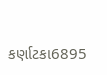કર્ણાટકા6895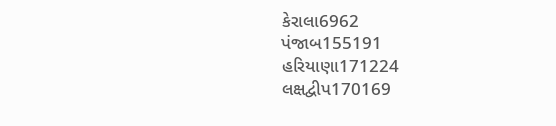કેરાલા6962
પંજાબ155191
હરિયાણા171224
લક્ષદ્વીપ170169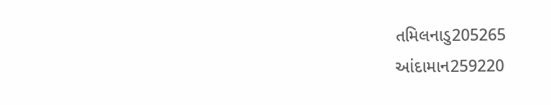તમિલનાડુ205265
આંદામાન259220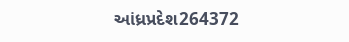આંધ્રપ્રદેશ264372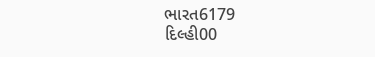ભારત6179
દિલ્હી00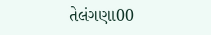તેલંગણા00